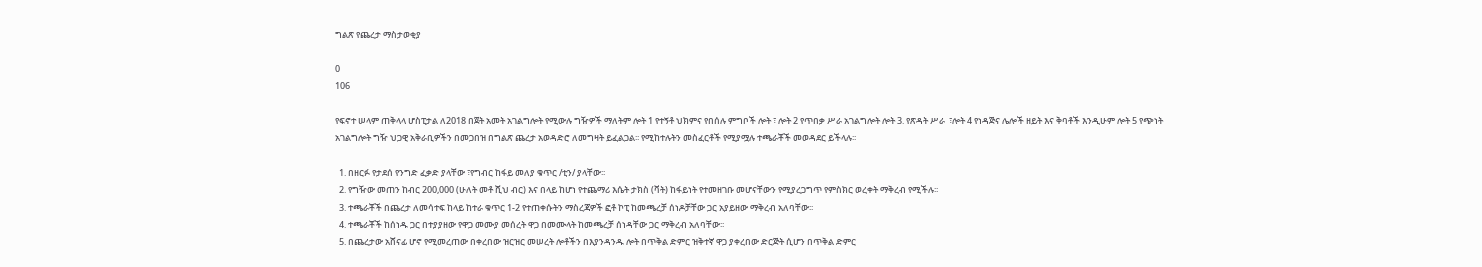ግልጽ የጨረታ ማስታወቂያ

0
106

የፍኖተ ሠላም ጠቅላላ ሆስፒታል ለ2018 በጀት አመት አገልግሎት የሚውሉ ግዥዎች ማለትም ሎት 1 የተኝቶ ህክምና የበሰሉ ምግቦች ሎት ፣ ሎት 2 የጥበቃ ሥራ አገልግሎት ሎት 3. የጽዳት ሥራ  ፣ሎት 4 የነዳጅና ሌሎች ዘይት እና ቅባቶች እንዲሁም ሎት 5 የጭነት አገልግሎት ግዥ ህጋዊ አቅራቢዎችን በመጋበዝ በግልጽ ጨረታ አወዳድሮ ለመግዛት ይፈልጋል፡፡ የሚከተሉትን መስፈርቶች የሚያሟሉ ተጫራቾች መወዳደር ይችላሉ፡፡

  1. በዘርፉ የታደሰ የንግድ ፈቃድ ያላቸው ፣የግብር ከፋይ መለያ ቁጥር /ቲን/ ያላቸው፡፡
  2. የግዥው መጠን ከብር 200,000 (ሁለት መቶ ሺህ ብር) እና በላይ ከሆነ የተጨማሪ እሴት ታክስ (ቫት) ከፋይነት የተመዘገቡ መሆናቸውን የሚያረጋግጥ የምስክር ወረቀት ማቅረብ የሚችሉ፡፡
  3. ተጫራቾች በጨረታ ለመሳተፍ ከላይ ከተራ ቁጥር 1-2 የተጠቀሱትን ማስረጃዎች ፎቶ ኮፒ ከመጫረቻ ሰነዶቻቸው ጋር አያይዘው ማቅረብ አለባቸው፡፡
  4. ተጫራቾች ከሰነዱ ጋር በተያያዘው የዋጋ መሙያ መሰረት ዋጋ በመሙላት ከመጫረቻ ሰነዳቸው ጋር ማቅረብ አለባቸው፡፡
  5. በጨረታው አሸናፊ ሆኖ የሚመረጠው በቀረበው ዝርዝር መሠረት ሎቶችን በእያንዳንዱ ሎት በጥቅል ድምር ዝቅተኛ ዋጋ ያቀረበው ድርጅት ሲሆን በጥቅል ድምር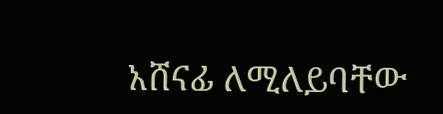አሸናፊ ለሚለይባቸው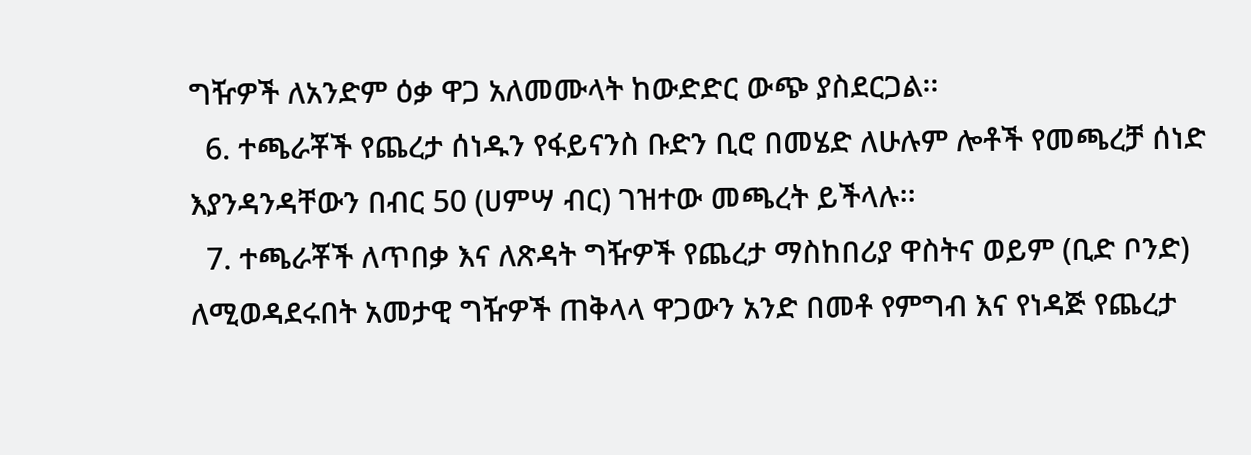ግዥዎች ለአንድም ዕቃ ዋጋ አለመሙላት ከውድድር ውጭ ያስደርጋል፡፡
  6. ተጫራቾች የጨረታ ሰነዱን የፋይናንስ ቡድን ቢሮ በመሄድ ለሁሉም ሎቶች የመጫረቻ ሰነድ እያንዳንዳቸውን በብር 50 (ሀምሣ ብር) ገዝተው መጫረት ይችላሉ፡፡
  7. ተጫራቾች ለጥበቃ እና ለጽዳት ግዥዎች የጨረታ ማስከበሪያ ዋስትና ወይም (ቢድ ቦንድ) ለሚወዳደሩበት አመታዊ ግዥዎች ጠቅላላ ዋጋውን አንድ በመቶ የምግብ እና የነዳጅ የጨረታ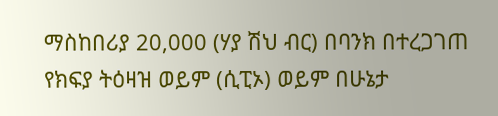ማስከበሪያ 20,000 (ሃያ ሽህ ብር) በባንክ በተረጋገጠ የክፍያ ትዕዛዝ ወይም (ሲፒኦ) ወይም በሁኔታ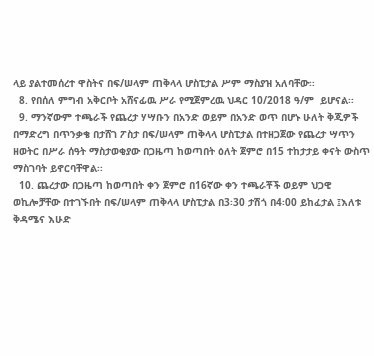ላይ ያልተመሰረተ ዋስትና በፍ/ሠላም ጠቅላላ ሆስፒታል ሥም ማስያዝ አለባቸው፡፡
  8. የበሰለ ምግብ አቅርቦት አሸናፊዉ ሥራ የሚጀምረዉ ህዳር 10/2018 ዓ/ም  ይሆናል፡፡
  9. ማንኛውም ተጫራች የጨረታ ሃሣቡን በአንድ ወይም በአንድ ወጥ በሆኑ ሁለት ቅጂዎች በማድረግ በጥንቃቄ በታሸገ ፖስታ በፍ/ሠላም ጠቅላላ ሆስፒታል በተዘጋጀው የጨረታ ሣጥን ዘወትር በሥራ ሰዓት ማስታወቂያው በጋዜጣ ከወጣበት ዕለት ጀምሮ በ15 ተከታታይ ቀናት ውስጥ ማስገባት ይኖርባቸዋል፡፡
  10. ጨረታው በጋዜጣ ከወጣበት ቀን ጀምሮ በ16ኛው ቀን ተጫራቾች ወይም ህጋዊ ወኪሎቻቸው በተገኙበት በፍ/ሠላም ጠቅላላ ሆስፒታል በ3፡30 ታሽጎ በ4፡00 ይከፈታል ፤እለቱ ቅዳሜና እሁድ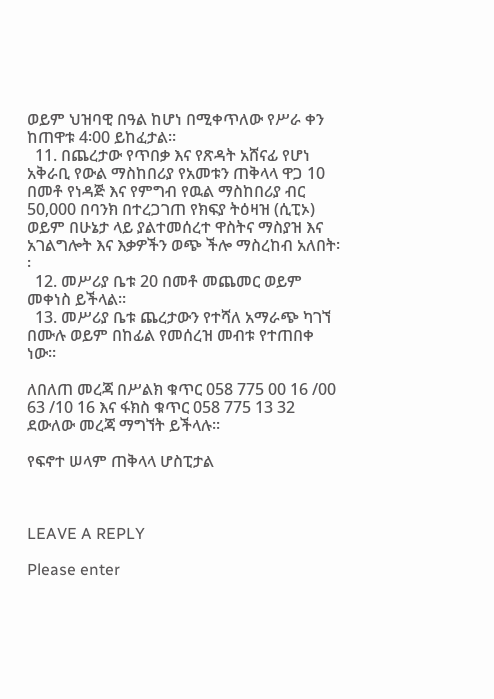ወይም ህዝባዊ በዓል ከሆነ በሚቀጥለው የሥራ ቀን ከጠዋቱ 4፡00 ይከፈታል፡፡
  11. በጨረታው የጥበቃ እና የጽዳት አሸናፊ የሆነ አቅራቢ የውል ማስከበሪያ የአመቱን ጠቅላላ ዋጋ 10 በመቶ የነዳጅ እና የምግብ የዉል ማስከበሪያ ብር 50,000 በባንክ በተረጋገጠ የክፍያ ትዕዛዝ (ሲፒኦ) ወይም በሁኔታ ላይ ያልተመሰረተ ዋስትና ማስያዝ እና አገልግሎት እና እቃዎችን ወጭ ችሎ ማስረከብ አለበት፡፡
  12. መሥሪያ ቤቱ 20 በመቶ መጨመር ወይም መቀነስ ይችላል፡፡
  13. መሥሪያ ቤቱ ጨረታውን የተሻለ አማራጭ ካገኘ በሙሉ ወይም በከፊል የመሰረዝ መብቱ የተጠበቀ ነው፡፡

ለበለጠ መረጃ በሥልክ ቁጥር 058 775 00 16 /00 63 /10 16 እና ፋክስ ቁጥር 058 775 13 32 ደውለው መረጃ ማግኘት ይችላሉ፡፡

የፍኖተ ሠላም ጠቅላላ ሆስፒታል



LEAVE A REPLY

Please enter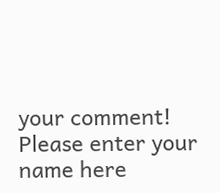your comment!
Please enter your name here